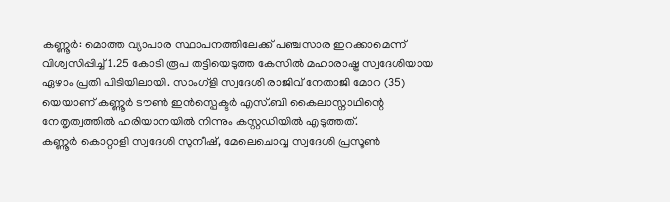കണ്ണൂർ: മൊത്ത വ്യാപാര സ്ഥാപനത്തിലേക്ക് പഞ്ചസാര ഇറക്കാമെന്ന് വിശ്വസിപ്പിച്ച് 1.25 കോടി രൂപ തട്ടിയെടുത്ത കേസിൽ മഹാരാഷ്ട്ര സ്വദേശിയായ ഏഴാം പ്രതി പിടിയിലായി. സാംഗ്ളി സ്വദേശി രാജിവ് നേതാജി മോറ (35) യെയാണ് കണ്ണൂർ ടൗൺ ഇൻസ്പെക്ടർ എസ്.ബി കൈലാസ്നാഥിന്റെ നേതൃത്വത്തിൽ ഹരിയാനയിൽ നിന്നും കസ്റ്റഡിയിൽ എടുത്തത്.
കണ്ണൂർ കൊറ്റാളി സ്വദേശി സുനീഷ്, മേലെചൊവ്വ സ്വദേശി പ്രസൂൺ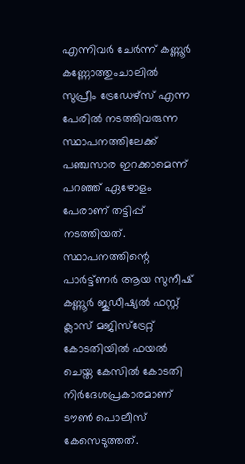എന്നിവർ ചേർന്ന് കണ്ണൂർ കണ്ണോത്തുംചാലിൽ സുപ്രീം ട്രേഡേഴ്സ് എന്ന പേരിൽ നടത്തിവരുന്ന സ്ഥാപനത്തിലേക്ക് പഞ്ചസാര ഇറക്കാമെന്ന് പറഞ്ഞ് ഏഴോളം പേരാണ് തട്ടിപ്പ് നടത്തിയത്. സ്ഥാപനത്തിന്റെ പാർട്ട്ണർ ആയ സുനീഷ് കണ്ണൂർ ജുഡീഷ്യൽ ഫസ്റ്റ് ക്ലാസ് മജിസ്ട്രേറ്റ് കോടതിയിൽ ഫയൽ ചെയ്ത കേസിൽ കോടതി നിർദേശപ്രകാരമാണ് ടൗൺ പൊലീസ് കേസെടുത്തത്.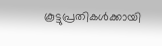കൂട്ടുപ്രതികൾക്കായി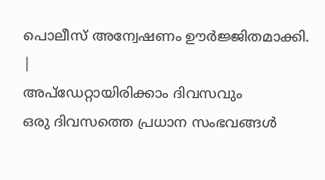പൊലീസ് അന്വേഷണം ഊർജ്ജിതമാക്കി.
|
അപ്ഡേറ്റായിരിക്കാം ദിവസവും
ഒരു ദിവസത്തെ പ്രധാന സംഭവങ്ങൾ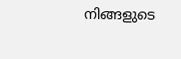നിങ്ങളുടെ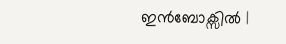ഇൻബോക്സിൽ |